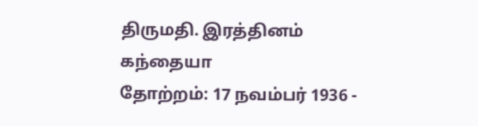திருமதி. இரத்தினம் கந்தையா
தோற்றம்: 17 நவம்பர் 1936 -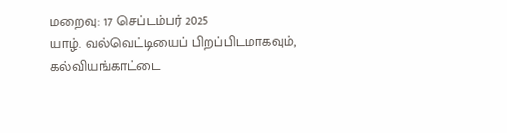மறைவு: 17 செப்டம்பர் 2025
யாழ். வல்வெட்டியைப் பிறப்பிடமாகவும், கல்வியங்காட்டை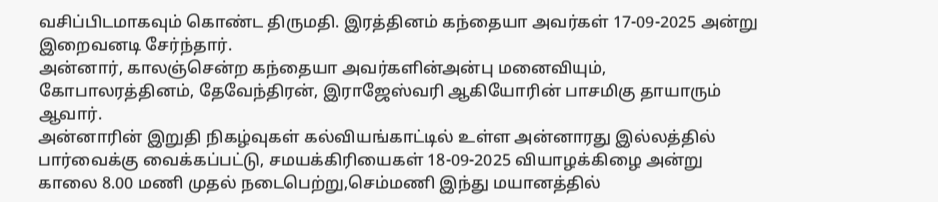வசிப்பிடமாகவும் கொண்ட திருமதி. இரத்தினம் கந்தையா அவர்கள் 17-09-2025 அன்று இறைவனடி சேர்ந்தார்.
அன்னார், காலஞ்சென்ற கந்தையா அவர்களின்அன்பு மனைவியும்,
கோபாலரத்தினம், தேவேந்திரன், இராஜேஸ்வரி ஆகியோரின் பாசமிகு தாயாரும் ஆவார்.
அன்னாரின் இறுதி நிகழ்வுகள் கல்வியங்காட்டில் உள்ள அன்னாரது இல்லத்தில் பார்வைக்கு வைக்கப்பட்டு, சமயக்கிரியைகள் 18-09-2025 வியாழக்கிழை அன்று காலை 8.00 மணி முதல் நடைபெற்று,செம்மணி இந்து மயானத்தில்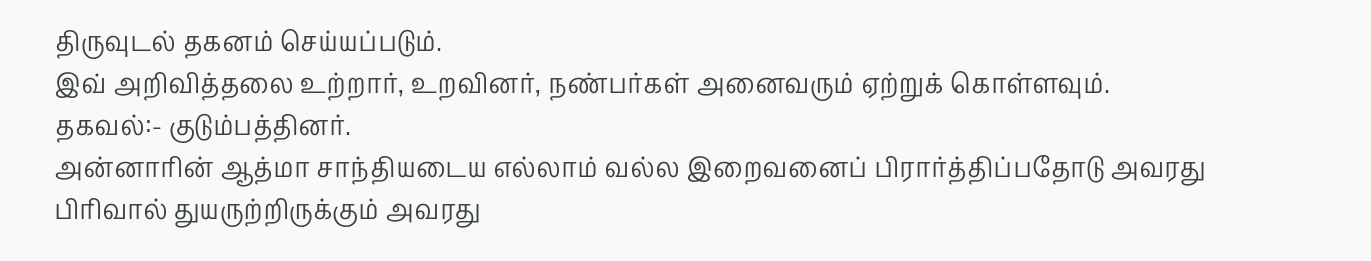திருவுடல் தகனம் செய்யப்படும்.
இவ் அறிவித்தலை உற்றார், உறவினர், நண்பர்கள் அனைவரும் ஏற்றுக் கொள்ளவும்.
தகவல்:- குடும்பத்தினர்.
அன்னாரின் ஆத்மா சாந்தியடைய எல்லாம் வல்ல இறைவனைப் பிரார்த்திப்பதோடு அவரது பிரிவால் துயருற்றிருக்கும் அவரது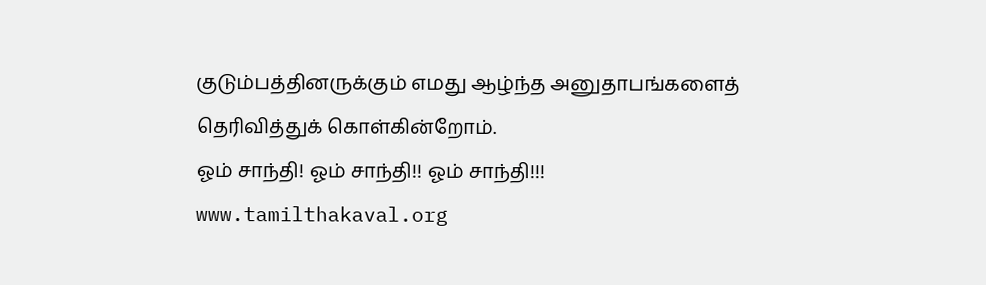குடும்பத்தினருக்கும் எமது ஆழ்ந்த அனுதாபங்களைத் தெரிவித்துக் கொள்கின்றோம்.
ஓம் சாந்தி! ஓம் சாந்தி!! ஓம் சாந்தி!!!
www.tamilthakaval.org